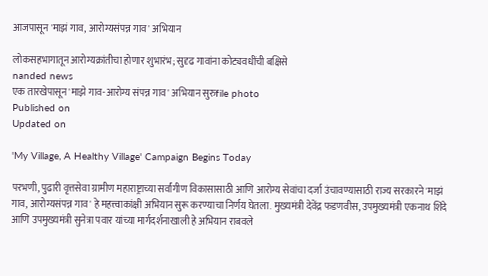आजपासून 'माझं गाव, आरोग्यसंपन्न गाव' अभियान

लोकसहभागातून आरोग्यक्रांतीचा होणार शुभारंभ; सुदृढ गावांना कोट्यवधींची बक्षिसे
nanded news
एक तारखेपासून 'माझे गाव-आरोग्य संपन्न गाव' अभियान सुरुfile photo
Published on
Updated on

'My Village, A Healthy Village' Campaign Begins Today

परभणी, पुढारी वृत्तसेवा ग्रामीण महाराष्ट्राच्या सर्वांगीण विकासासाठी आणि आरोग्य सेवांचा दर्जा उंचावण्यासाठी राज्य सरकारने 'माझं गाव, आरोग्यसंपन्न गाव' हे महत्त्वाकांक्षी अभियान सुरू करण्याचा निर्णय घेतला. मुख्यमंत्री देवेंद्र फडणवीस, उपमुख्यमंत्री एकनाथ शिंदे आणि उपमुख्यमंत्री सुनेत्रा पवार यांच्या मार्गदर्शनाखाली हे अभियान राबवले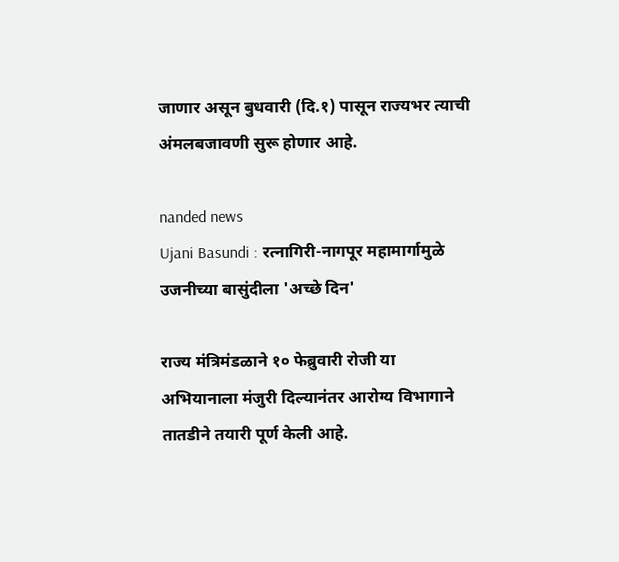जाणार असून बुधवारी (दि.१) पासून राज्यभर त्याची अंमलबजावणी सुरू होणार आहे.

nanded news
Ujani Basundi : रत्नागिरी-नागपूर महामार्गामुळे उजनीच्या बासुंदीला 'अच्छे दिन'

राज्य मंत्रिमंडळाने १० फेब्रुवारी रोजी या अभियानाला मंजुरी दिल्यानंतर आरोग्य विभागाने तातडीने तयारी पूर्ण केली आहे.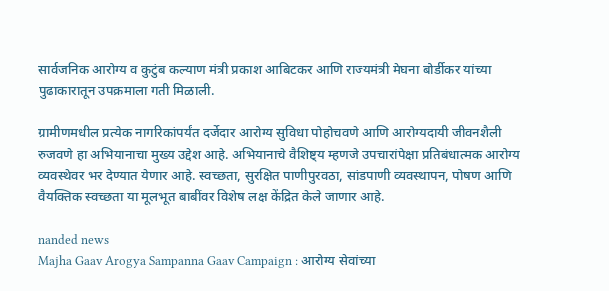सार्वजनिक आरोग्य व कुटुंब कल्याण मंत्री प्रकाश आबिटकर आणि राज्यमंत्री मेघना बोर्डीकर यांच्या पुढाकारातून उपक्रमाला गती मिळाली.

ग्रामीणमधील प्रत्येक नागरिकांपर्यंत दर्जेदार आरोग्य सुविधा पोहोचवणे आणि आरोग्यदायी जीवनशैली रुजवणे हा अभियानाचा मुख्य उद्देश आहे. अभियानाचे वैशिष्ट्य म्हणजे उपचारांपेक्षा प्रतिबंधात्मक आरोग्य व्यवस्थेवर भर देण्यात येणार आहे. स्वच्छता, सुरक्षित पाणीपुरवठा, सांडपाणी व्यवस्थापन, पोषण आणि वैयक्तिक स्वच्छता या मूलभूत बाबींवर विशेष लक्ष केंद्रित केले जाणार आहे.

nanded news
Majha Gaav Arogya Sampanna Gaav Campaign : आरोग्य सेवांच्या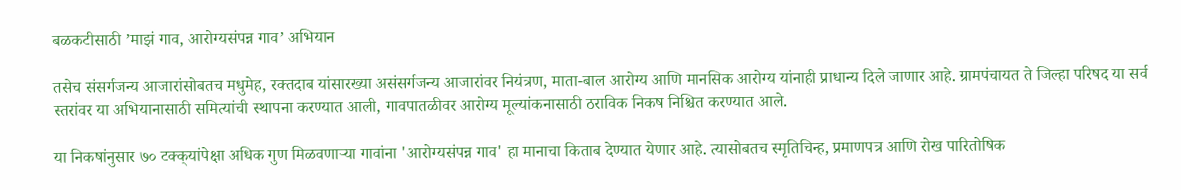बळकटीसाठी ‌’माझं गाव, आरोग्यसंपन्न गाव‌’ अभियान

तसेच संसर्गजन्य आजारांसोबतच मधुमेह, रक्तदाब यांसारख्या असंसर्गजन्य आजारांवर नियंत्रण, माता-बाल आरोग्य आणि मानसिक आरोग्य यांनाही प्राधान्य दिले जाणार आहे. ग्रामपंचायत ते जिल्हा परिषद या सर्व स्तरांवर या अभियानासाठी समित्यांची स्थापना करण्यात आली, गावपातळीवर आरोग्य मूल्यांकनासाठी ठराविक निकष निश्चित करण्यात आले.

या निकषांनुसार ७० टक्क्‌यांपेक्षा अधिक गुण मिळवणाऱ्या गावांना 'आरोग्यसंपन्न गाव' हा मानाचा किताब देण्यात येणार आहे. त्यासोबतच स्मृतिचिन्ह, प्रमाणपत्र आणि रोख पारितोषिक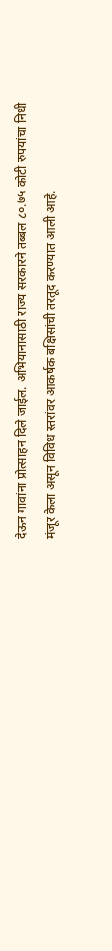देऊन गावांना प्रोत्साहन दिले जाईल. अभियानासाठी राज्य सरकारने तब्बल ८०.७५ कोटी रुपयांचा निधी मंजूर केला असून विविध स्तरांवर आकर्षक बक्षिसांची तरतूद करण्यात आली आहे.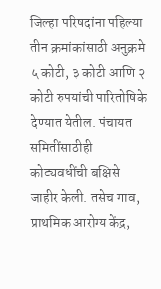जिल्हा परिषदांना पहिल्या तीन क्रमांकांसाठी अनुक्रमे ५ कोटी, ३ कोटी आणि २ कोटी रुपयांची पारितोषिके देण्यात येतील. पंचायत समितींसाठीही कोट्यवधींची बक्षिसे जाहीर केली. तसेच गाव, प्राथमिक आरोग्य केंद्र,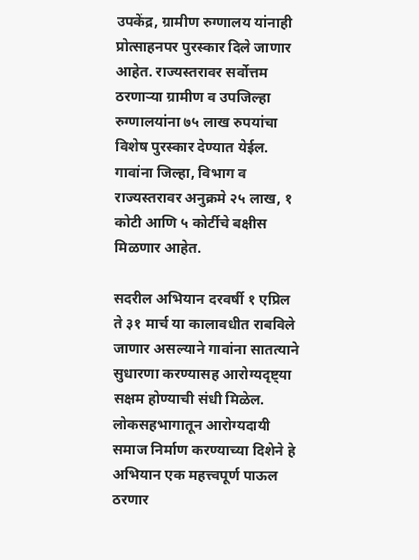उपकेंद्र, ग्रामीण रुग्णालय यांनाही प्रोत्साहनपर पुरस्कार दिले जाणार आहेत. राज्यस्तरावर सर्वोत्तम ठरणाऱ्या ग्रामीण व उपजिल्हा रुग्णालयांना ७५ लाख रुपयांचा विशेष पुरस्कार देण्यात येईल. गावांना जिल्हा, विभाग व राज्यस्तरावर अनुक्रमे २५ लाख, १ कोटी आणि ५ कोर्टीचे बक्षीस मिळणार आहेत.

सदरील अभियान दरवर्षी १ एप्रिल ते ३१ मार्च या कालावधीत राबविले जाणार असल्याने गावांना सातत्याने सुधारणा करण्यासह आरोग्यदृष्ट्‌या सक्षम होण्याची संधी मिळेल. लोकसहभागातून आरोग्यदायी समाज निर्माण करण्याच्या दिशेने हे अभियान एक महत्त्वपूर्ण पाऊल ठरणार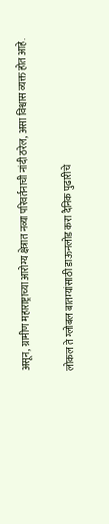असून, ग्रामीण महाराष्ट्राच्या आरोग्य क्षेत्रात नव्या परिवर्तनाची नांदी ठरेल, असा विश्वास व्यक्त होत आहे.

लोकल ते ग्लोबल बातम्यांसाठी डाऊनलोड करा दैनिक पुढारीचे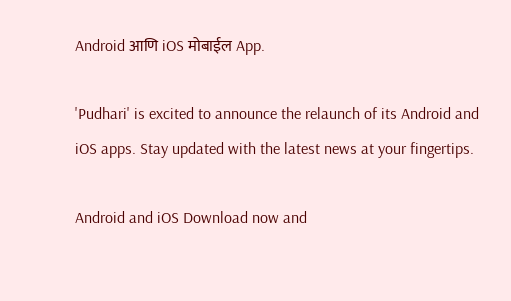Android आणि iOS मोबाईल App.

'Pudhari' is excited to announce the relaunch of its Android and iOS apps. Stay updated with the latest news at your fingertips.

Android and iOS Download now and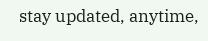stay updated, anytime,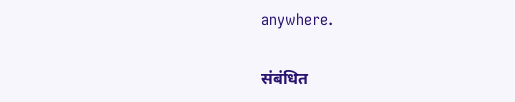anywhere.

संबंधित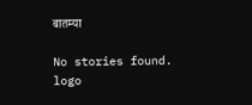बातम्या

No stories found.
logo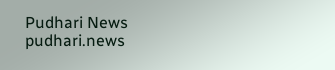Pudhari News
pudhari.news